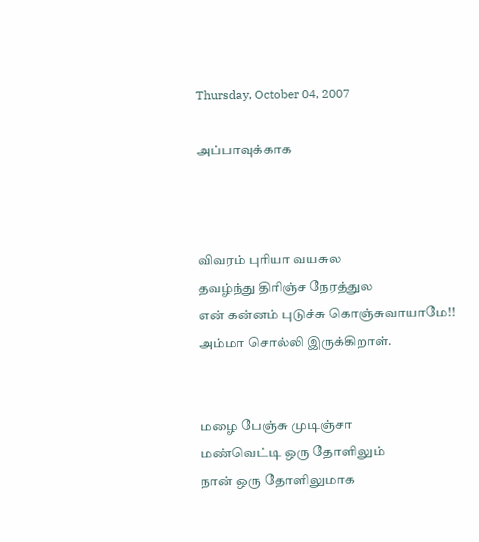Thursday, October 04, 2007

அப்பாவுக்காக



விவரம் புரியா வயசுல
தவழ்ந்து திரிஞ்ச நேரத்துல
என் கன்னம் புடுச்சு கொஞ்சுவாயாமே!!
அம்மா சொல்லி இருக்கிறாள்.


மழை பேஞ்சு முடிஞ்சா
மண்வெட்டி ஒரு தோளிலும்
நான் ஒரு தோளிலுமாக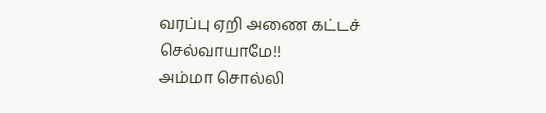வரப்பு ஏறி அணை கட்டச் செல்வாயாமே!!
அம்மா சொல்லி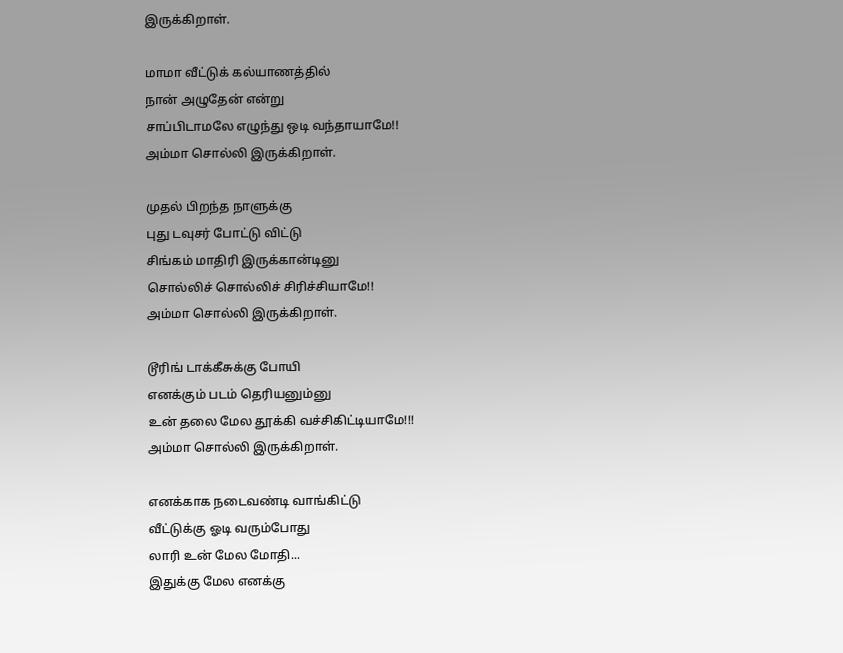இருக்கிறாள்.

மாமா வீட்டுக் கல்யாணத்தில்
நான் அழுதேன் என்று
சாப்பிடாமலே எழுந்து ஒடி வந்தாயாமே!!
அம்மா சொல்லி இருக்கிறாள்.

முதல் பிறந்த நாளுக்கு
புது டவுசர் போட்டு விட்டு
சிங்கம் மாதிரி இருக்கான்டினு
சொல்லிச் சொல்லிச் சிரிச்சியாமே!!
அம்மா சொல்லி இருக்கிறாள்.

டூரிங் டாக்கீசுக்கு போயி
எனக்கும் படம் தெரியனும்னு
உன் தலை மேல தூக்கி வச்சிகிட்டியாமே!!!
அம்மா சொல்லி இருக்கிறாள்.

எனக்காக நடைவண்டி வாங்கிட்டு
வீட்டுக்கு ஓடி வரும்போது
லாரி உன் மேல மோதி...
இதுக்கு மேல எனக்கு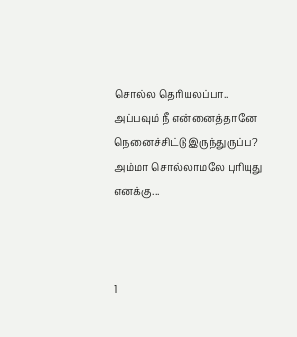சொல்ல தெரியலப்பா..
அப்பவும் நீ என்னைத்தானே நெனைச்சிட்டு இருந்துருப்ப?
அம்மா சொல்லாமலே புரியுது எனக்கு...



1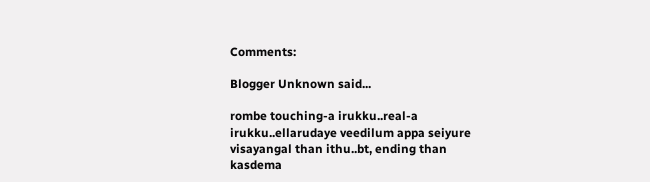Comments:

Blogger Unknown said...

rombe touching-a irukku..real-a irukku..ellarudaye veedilum appa seiyure visayangal than ithu..bt, ending than kasdema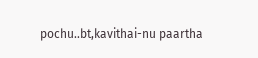pochu..bt,kavithai-nu paartha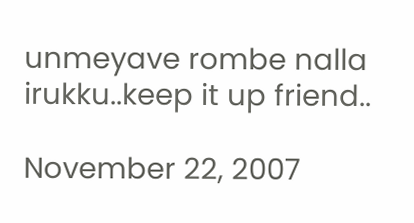unmeyave rombe nalla irukku..keep it up friend..

November 22, 2007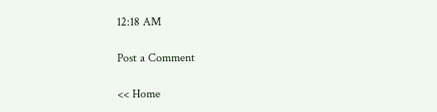12:18 AM

Post a Comment

<< Home